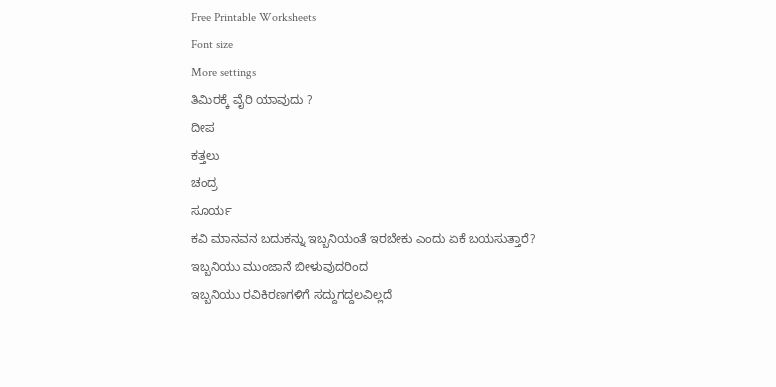Free Printable Worksheets
Font size
More settings
ತಿಮಿರಕ್ಕೆ ವೈರಿ ಯಾವುದು ?
ದೀಪ
ಕತ್ತಲು
ಚಂದ್ರ
ಸೂರ್ಯ
ಕವಿ ಮಾನವನ ಬದುಕನ್ನು ಇಬ್ಬನಿಯಂತೆ ಇರಬೇಕು ಎಂದು ಏಕೆ ಬಯಸುತ್ತಾರೆ?
ಇಬ್ಬನಿಯು ಮುಂಜಾನೆ ಬೀಳುವುದರಿಂದ
ಇಬ್ಬನಿಯು ರವಿಕಿರಣಗಳಿಗೆ ಸದ್ದುಗದ್ದಲವಿಲ್ಲದೆ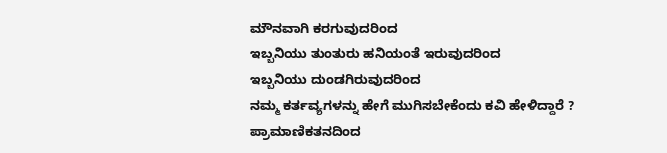ಮೌನವಾಗಿ ಕರಗುವುದರಿಂದ
ಇಬ್ಬನಿಯು ತುಂತುರು ಹನಿಯಂತೆ ಇರುವುದರಿಂದ
ಇಬ್ಬನಿಯು ದುಂಡಗಿರುವುದರಿಂದ
ನಮ್ಮ ಕರ್ತವ್ಯಗಳನ್ನು ಹೇಗೆ ಮುಗಿಸಬೇಕೆಂದು ಕವಿ ಹೇಳಿದ್ದಾರೆ ?
ಪ್ರಾಮಾಣಿಕತನದಿಂದ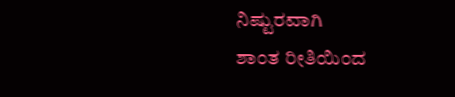ನಿಷ್ಟುರವಾಗಿ
ಶಾಂತ ರೀತಿಯಿಂದ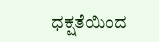ಧಕ್ಷತೆಯಿಂದ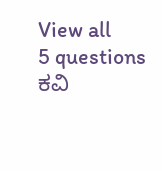View all
5 questions
ಕವಿ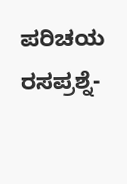ಪರಿಚಯ ರಸಪ್ರಶ್ನೆ-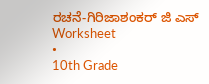ರಚನೆ-ಗಿರಿಜಾಶಂಕರ್ ಜಿ ಎಸ್
Worksheet
•
10th Grade